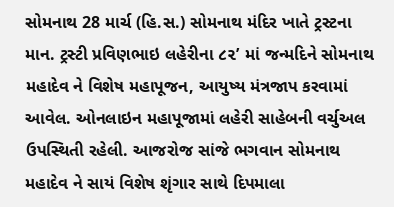સોમનાથ 28 માર્ચ (હિ.સ.) સોમનાથ મંદિર ખાતે ટ્રસ્ટના માન. ટ્રસ્ટી પ્રવિણભાઇ લહેરીના ૮૨ʼ માં જન્મદિને સોમનાથ મહાદેવ ને વિશેષ મહાપૂજન, આયુષ્ય મંત્રજાપ કરવામાં આવેલ. ઓનલાઇન મહાપૂજામાં લહેરી સાહેબની વર્ચુઅલ ઉપસ્થિતી રહેલી. આજરોજ સાંજે ભગવાન સોમનાથ મહાદેવ ને સાયં વિશેષ શૃંગાર સાથે દિપમાલા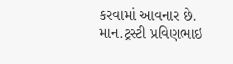કરવામાં આવનાર છે.
માન.ટ્રસ્ટી પ્રવિણભાઇ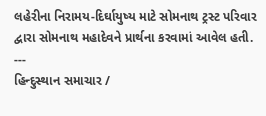લહેરીના નિરામય-દિર્ઘાયુષ્ય માટે સોમનાથ ટ્રસ્ટ પરિવાર દ્વારા સોમનાથ મહાદેવને પ્રાર્થના કરવામાં આવેલ હતી.
---
હિન્દુસ્થાન સમાચાર /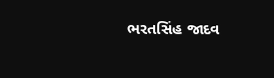ભરતસિંહ જાદવ